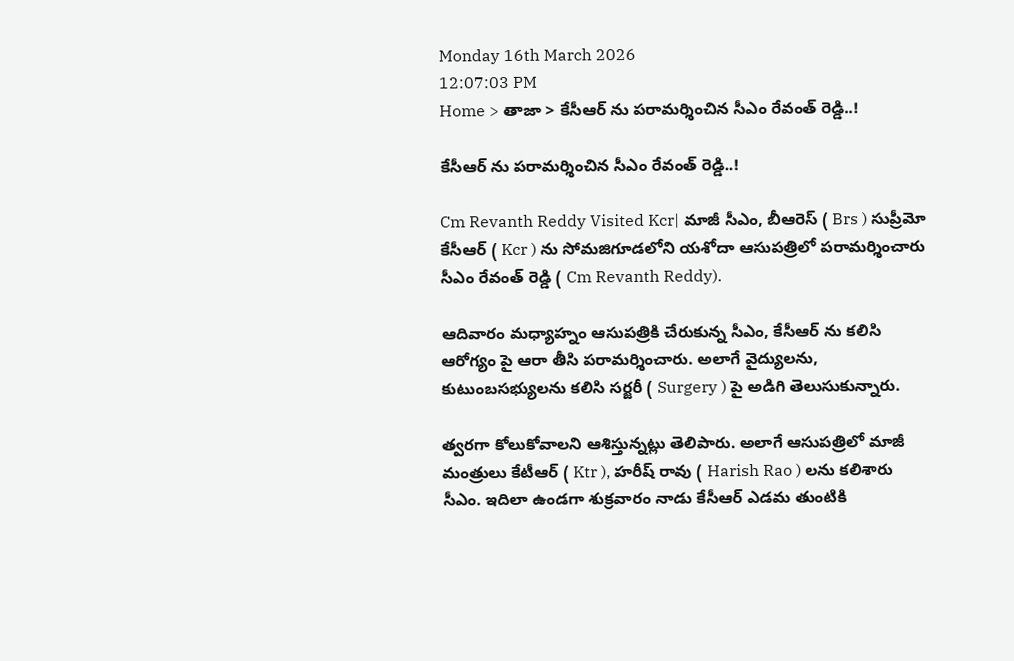Monday 16th March 2026
12:07:03 PM
Home > తాజా > కేసీఆర్ ను పరామర్శించిన సీఎం రేవంత్ రెడ్డి..!

కేసీఆర్ ను పరామర్శించిన సీఎం రేవంత్ రెడ్డి..!

Cm Revanth Reddy Visited Kcr| మాజీ సీఎం, బీఆరెస్ ( Brs ) సుప్రీమో కేసీఆర్ ( Kcr ) ను సోమజిగూడలోని యశోదా ఆసుపత్రిలో పరామర్శించారు సీఎం రేవంత్ రెడ్డి ( Cm Revanth Reddy).

ఆదివారం మధ్యాహ్నం ఆసుపత్రికి చేరుకున్న సీఎం, కేసీఆర్ ను కలిసి ఆరోగ్యం పై ఆరా తీసి పరామర్శించారు. అలాగే వైద్యులను, కుటుంబసభ్యులను కలిసి సర్జరీ ( Surgery ) పై అడిగి తెలుసుకున్నారు.

త్వరగా కోలుకోవాలని ఆశిస్తున్నట్లు తెలిపారు. అలాగే ఆసుపత్రిలో మాజీ మంత్రులు కేటీఆర్ ( Ktr ), హరీష్ రావు ( Harish Rao ) లను కలిశారు సీఎం. ఇదిలా ఉండగా శుక్రవారం నాడు కేసీఆర్ ఎడమ తుంటికి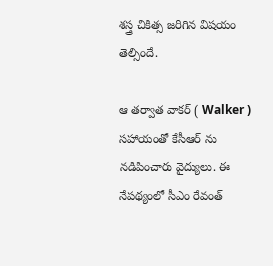శస్త్ర చికిత్స జరిగిన విషయం తెల్సిందే.

ఆ తర్వాత వాకర్ ( Walker ) సహాయంతో కేసీఆర్ ను నడిపించారు వైద్యులు. ఈ నేపథ్యంలో సీఎం రేవంత్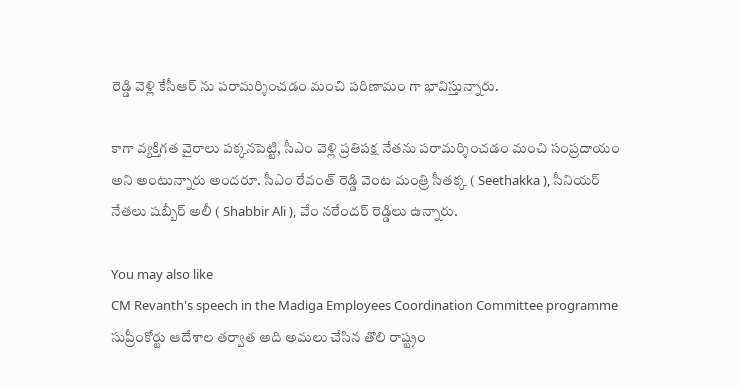రెడ్డి వెళ్లి కేసీఆర్ ను పరామర్శించడం మంచి పరిణామం గా భావిస్తున్నారు.

కాగా వ్యక్తిగత వైరాలు పక్కనపెట్టి, సీఎం వెళ్లి ప్రతిపక్ష నేతను పరామర్శించడం మంచి సంప్రదాయం అని అంటున్నారు అందరూ. సీఎం రేవంత్ రెడ్డి వెంట మంత్రి సీతక్క ( Seethakka ), సీనియర్ నేతలు షబ్బీర్ అలీ ( Shabbir Ali ), వేం నరేందర్ రెడ్డిలు ఉన్నారు.

You may also like
CM Revanth's speech in the Madiga Employees Coordination Committee programme
సుప్రీంకోర్టు ఆదేశాల తర్వాత అది అమలు చేసిన తొలి రాష్ట్రం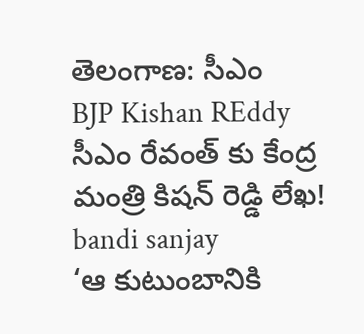తెలంగాణ: సీఎం
BJP Kishan REddy
సీఎం రేవంత్ కు కేంద్ర మంత్రి కిషన్ రెడ్డి లేఖ!
bandi sanjay
‘ఆ కుటుంబానికి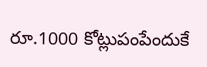రూ.1000 కోట్లుపంపేందుకే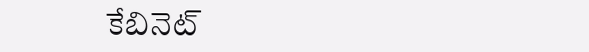కేబినెట్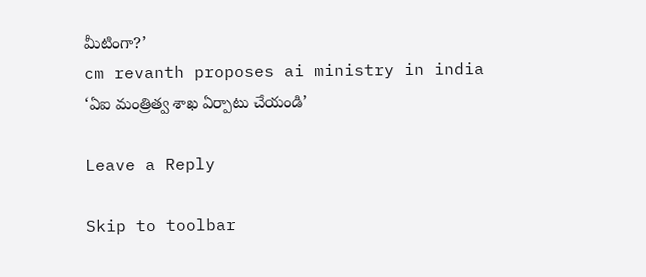మీటింగా?’
cm revanth proposes ai ministry in india
‘ఏఐ మంత్రిత్వ శాఖ ఏర్పాటు చేయండి’

Leave a Reply

Skip to toolbar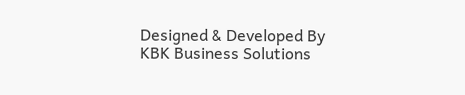Designed & Developed By KBK Business Solutions